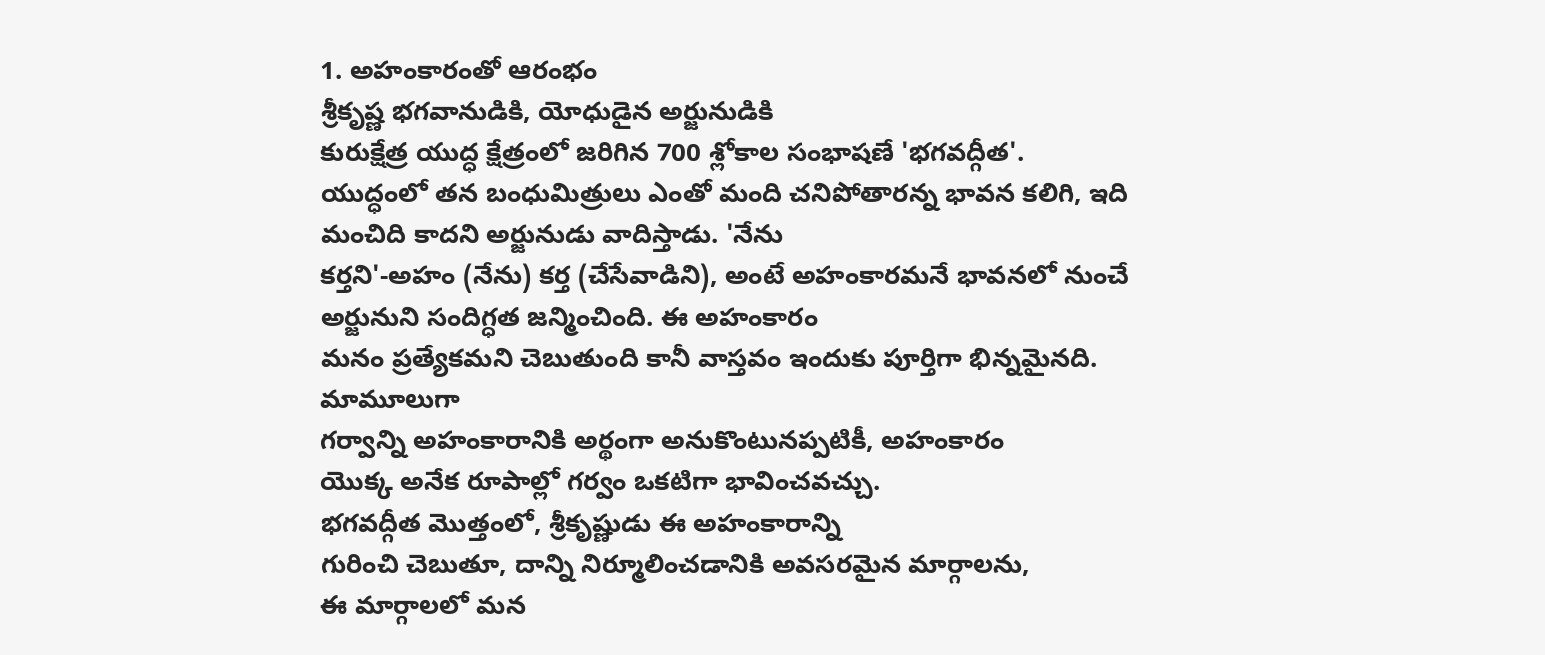1. అహంకారంతో ఆరంభం
శ్రీకృష్ణ భగవానుడికి, యోధుడైన అర్జునుడికి
కురుక్షేత్ర యుద్ధ క్షేత్రంలో జరిగిన 700 శ్లోకాల సంభాషణే 'భగవద్గీత'.
యుద్ధంలో తన బంధుమిత్రులు ఎంతో మంది చనిపోతారన్న భావన కలిగి, ఇది మంచిది కాదని అర్జునుడు వాదిస్తాడు. 'నేను
కర్తని'-అహం (నేను) కర్త (చేసేవాడిని), అంటే అహంకారమనే భావనలో నుంచే అర్జునుని సందిగ్ధత జన్మించింది. ఈ అహంకారం
మనం ప్రత్యేకమని చెబుతుంది కానీ వాస్తవం ఇందుకు పూర్తిగా భిన్నమైనది. మామూలుగా
గర్వాన్ని అహంకారానికి అర్థంగా అనుకొంటునప్పటికీ, అహంకారం
యొక్క అనేక రూపాల్లో గర్వం ఒకటిగా భావించవచ్చు.
భగవద్గీత మొత్తంలో, శ్రీకృష్ణుడు ఈ అహంకారాన్ని
గురించి చెబుతూ, దాన్ని నిర్మూలించడానికి అవసరమైన మార్గాలను,
ఈ మార్గాలలో మన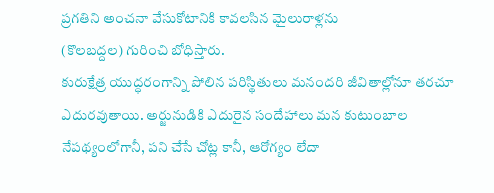ప్రగతిని అంచనా వేసుకోటానికి కావలసిన మైలురాళ్లను
(కొలబద్దల) గురించి బోధిస్తారు.
కురుక్షేత్ర యుద్ధరంగాన్ని పోలిన పరిస్థితులు మనందరి జీవితాల్లోనూ తరచూ
ఎదురవుతాయి. అర్జునుడికి ఎదురైన సందేహాలు మన కుటుంబాల నేపథ్యంలోగానీ, పని చేసే చోట్ల కానీ, ఆరోగ్యం లేదా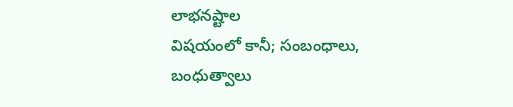లాభనష్టాల
విషయంలో కానీ; సంబంధాలు, బంధుత్వాలు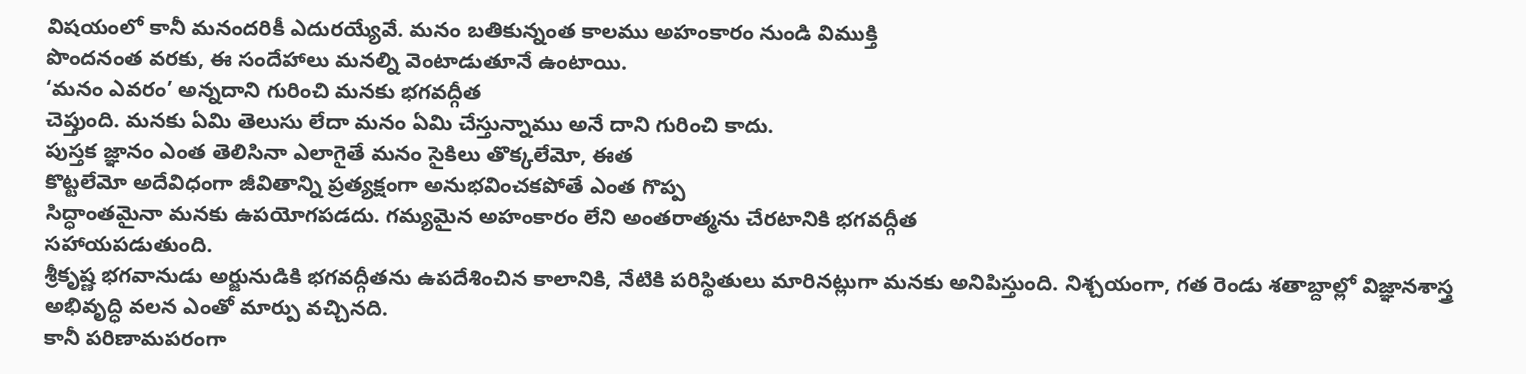విషయంలో కానీ మనందరికీ ఎదురయ్యేవే. మనం బతికున్నంత కాలము అహంకారం నుండి విముక్తి
పొందనంత వరకు, ఈ సందేహాలు మనల్ని వెంటాడుతూనే ఉంటాయి.
‘మనం ఎవరం’ అన్నదాని గురించి మనకు భగవద్గీత
చెప్తుంది. మనకు ఏమి తెలుసు లేదా మనం ఏమి చేస్తున్నాము అనే దాని గురించి కాదు.
పుస్తక జ్ఞానం ఎంత తెలిసినా ఎలాగైతే మనం సైకిలు తొక్కలేమో, ఈత
కొట్టలేమో అదేవిధంగా జీవితాన్ని ప్రత్యక్షంగా అనుభవించకపోతే ఎంత గొప్ప
సిద్ధాంతమైనా మనకు ఉపయోగపడదు. గమ్యమైన అహంకారం లేని అంతరాత్మను చేరటానికి భగవద్గీత
సహాయపడుతుంది.
శ్రీకృష్ణ భగవానుడు అర్జునుడికి భగవద్గీతను ఉపదేశించిన కాలానికి, నేటికి పరిస్థితులు మారినట్లుగా మనకు అనిపిస్తుంది. నిశ్చయంగా, గత రెండు శతాబ్దాల్లో విజ్ఞానశాస్త్ర అభివృద్ధి వలన ఎంతో మార్పు వచ్చినది.
కానీ పరిణామపరంగా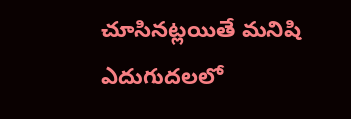చూసినట్లయితే మనిషి ఎదుగుదలలో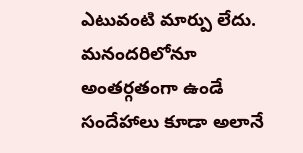ఎటువంటి మార్పు లేదు. మనందరిలోనూ
అంతర్గతంగా ఉండే సందేహాలు కూడా అలానే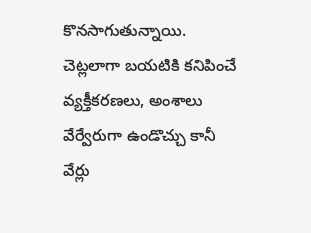కొనసాగుతున్నాయి. చెట్లలాగా బయటికి కనిపించే
వ్యక్తీకరణలు, అంశాలు వేర్వేరుగా ఉండొచ్చు కానీ వేర్లు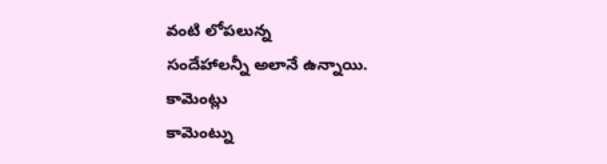వంటి లోపలున్న
సందేహాలన్నీ అలానే ఉన్నాయి.
కామెంట్లు
కామెంట్ను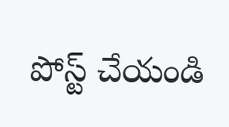పోస్ట్ చేయండి